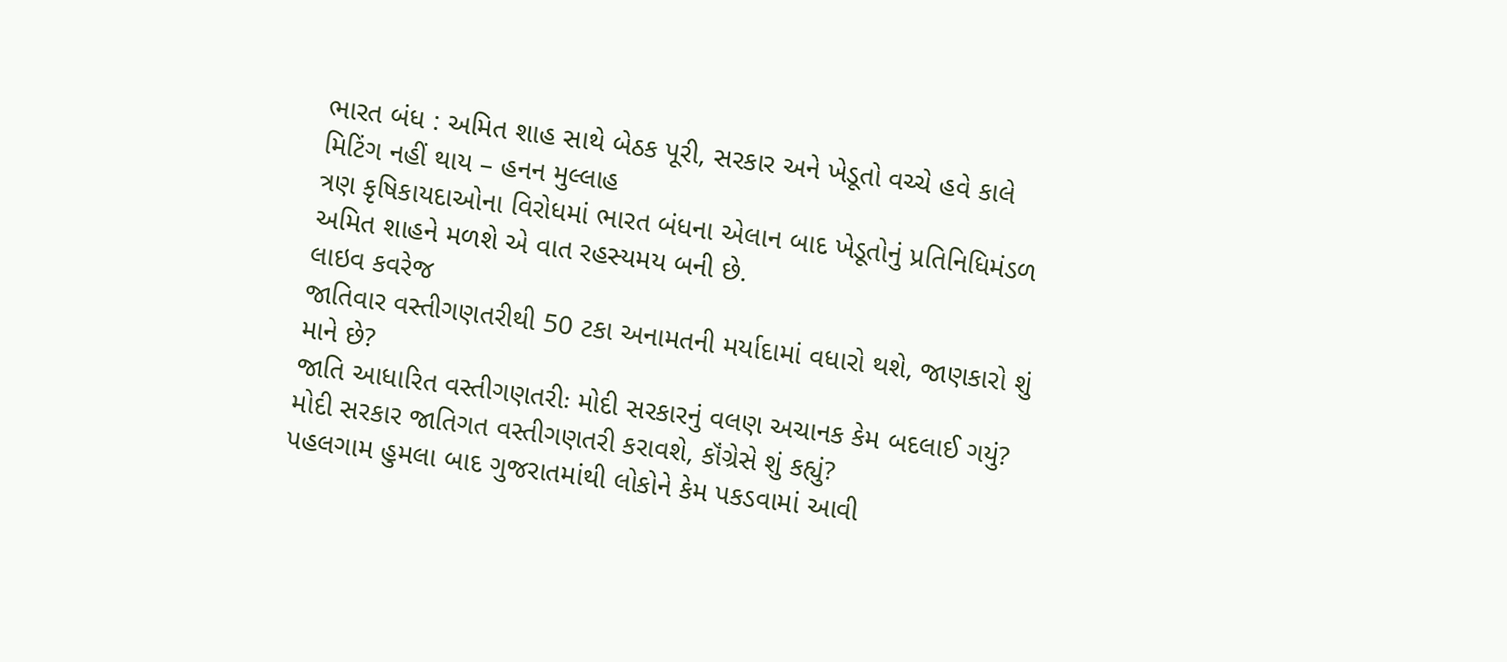ભારત બંધ : અમિત શાહ સાથે બેઠક પૂરી, સરકાર અને ખેડૂતો વચ્ચે હવે કાલે મિટિંગ નહીં થાય – હનન મુલ્લાહ
ત્રણ કૃષિકાયદાઓના વિરોધમાં ભારત બંધના એલાન બાદ ખેડૂતોનું પ્રતિનિધિમંડળ અમિત શાહને મળશે એ વાત રહસ્યમય બની છે.
લાઇવ કવરેજ
જાતિવાર વસ્તીગણતરીથી 50 ટકા અનામતની મર્યાદામાં વધારો થશે, જાણકારો શું માને છે?
જાતિ આધારિત વસ્તીગણતરીઃ મોદી સરકારનું વલણ અચાનક કેમ બદલાઈ ગયું?
મોદી સરકાર જાતિગત વસ્તીગણતરી કરાવશે, કૉંગ્રેસે શું કહ્યું?
પહલગામ હુમલા બાદ ગુજરાતમાંથી લોકોને કેમ પકડવામાં આવી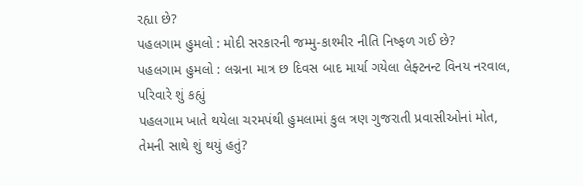રહ્યા છે?
પહલગામ હુમલો : મોદી સરકારની જમ્મુ-કાશ્મીર નીતિ નિષ્ફળ ગઈ છે?
પહલગામ હુમલો : લગ્નના માત્ર છ દિવસ બાદ માર્યા ગયેલા લેફ્ટનન્ટ વિનય નરવાલ, પરિવારે શું કહ્યું
પહલગામ ખાતે થયેલા ચરમપંથી હુમલામાં કુલ ત્રણ ગુજરાતી પ્રવાસીઓનાં મોત, તેમની સાથે શું થયું હતું?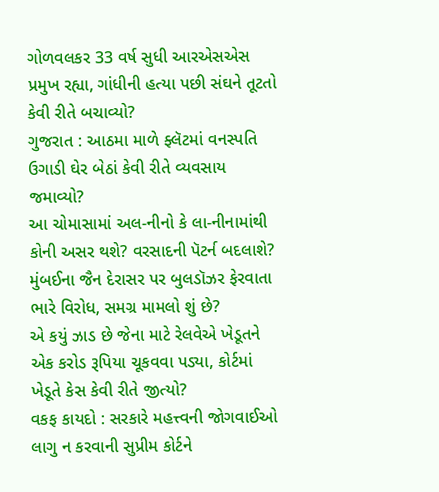ગોળવલકર 33 વર્ષ સુધી આરએસએસ પ્રમુખ રહ્યા, ગાંધીની હત્યા પછી સંઘને તૂટતો કેવી રીતે બચાવ્યો?
ગુજરાત : આઠમા માળે ફ્લૅટમાં વનસ્પતિ ઉગાડી ઘેર બેઠાં કેવી રીતે વ્યવસાય જમાવ્યો?
આ ચોમાસામાં અલ-નીનો કે લા-નીનામાંથી કોની અસર થશે? વરસાદની પૅટર્ન બદલાશે?
મુંબઈના જૈન દેરાસર પર બુલડૉઝર ફેરવાતા ભારે વિરોધ, સમગ્ર મામલો શું છે?
એ કયું ઝાડ છે જેના માટે રેલવેએ ખેડૂતને એક કરોડ રૂપિયા ચૂકવવા પડ્યા, કોર્ટમાં ખેડૂતે કેસ કેવી રીતે જીત્યો?
વકફ કાયદો : સરકારે મહત્ત્વની જોગવાઈઓ લાગુ ન કરવાની સુપ્રીમ કોર્ટને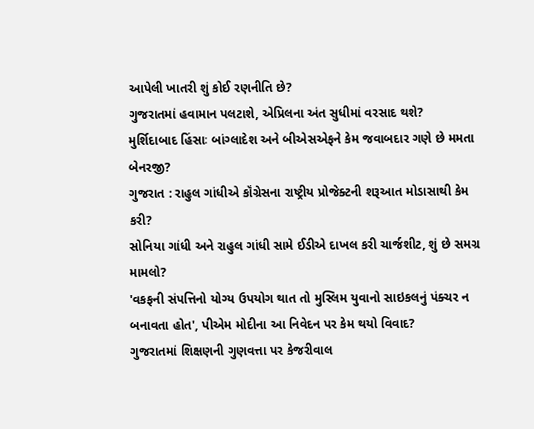આપેલી ખાતરી શું કોઈ રણનીતિ છે?
ગુજરાતમાં હવામાન પલટાશે, એપ્રિલના અંત સુધીમાં વરસાદ થશે?
મુર્શિદાબાદ હિંસાઃ બાંગ્લાદેશ અને બીએસએફને કેમ જવાબદાર ગણે છે મમતા બેનરજી?
ગુજરાત : રાહુલ ગાંધીએ કૉંગ્રેસના રાષ્ટ્રીય પ્રોજેક્ટની શરૂઆત મોડાસાથી કેમ કરી?
સોનિયા ગાંધી અને રાહુલ ગાંધી સામે ઈડીએ દાખલ કરી ચાર્જશીટ, શું છે સમગ્ર મામલો?
'વકફની સંપત્તિનો યોગ્ય ઉપયોગ થાત તો મુસ્લિમ યુવાનો સાઇકલનું પંક્ચર ન બનાવતા હોત', પીએમ મોદીના આ નિવેદન પર કેમ થયો વિવાદ?
ગુજરાતમાં શિક્ષણની ગુણવત્તા પર કેજરીવાલ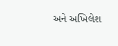અને અખિલેશ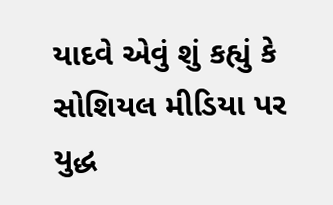યાદવે એવું શું કહ્યું કે સોશિયલ મીડિયા પર યુદ્ધ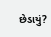છેડાયું?